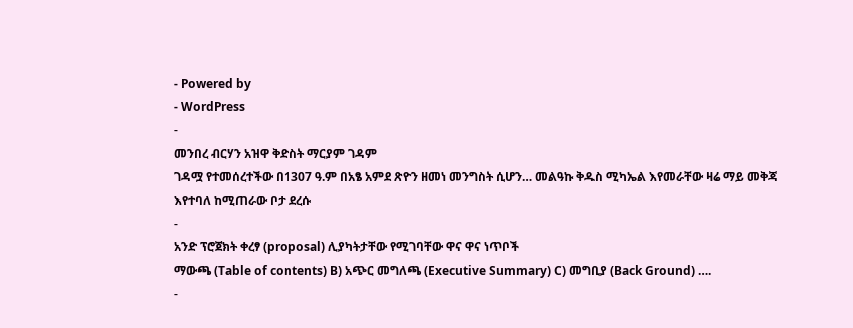- Powered by
- WordPress
-
መንበረ ብርሃን አዝዋ ቅድስት ማርያም ገዳም
ገዳሟ የተመሰረተችው በ1307 ዓ.ም በአፄ አምደ ጽዮን ዘመነ መንግስት ሲሆን… መልዓኩ ቅዱስ ሚካኤል እየመራቸው ዛሬ ማይ መቅጃ እየተባለ ከሚጠራው ቦታ ደረሱ
-
አንድ ፕሮጀክት ቀረፃ (proposal) ሊያካትታቸው የሚገባቸው ዋና ዋና ነጥቦች
ማውጫ (Table of contents) B) አጭር መግለጫ (Executive Summary) C) መግቢያ (Back Ground) ….
-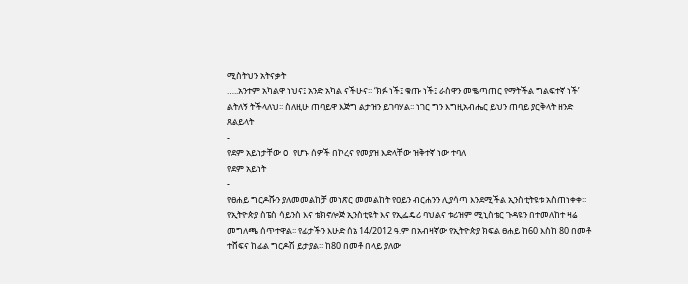ሚስትህን አትናቃት
…..አንተም አካልዋ ነህና፤ አንድ አካል ናችሁና፡፡ ‘ክፉ ነች፤ ቁጡ ነች፤ ራስዋን መቈጣጠር የማትችል ግልፍተኛ ነች’ ልትለኝ ትችላለህ፡፡ ስለዚሁ ጠባይዋ እጅግ ልታዝን ይገባሃል፡፡ ነገር ግን እግዚአብሔር ይህን ጠባይ ያርቅላት ዘንድ ጸልይላት
-
የደም አይነታቸው O የሆኑ ሰዎች በኮረና የመያዝ እድላቸው ዝቅተኛ ነው ተባለ
የደም አይነት
-
የፀሐይ ግርዶሹን ያለመመልከቻ መነጽር መመልከት የዐይን ብርሐንን ሊያሳጣ እንደሚችል ኢንስቲትዩቱ አስጠነቀቀ፡፡
የኢትዮጵያ ስፔስ ሳይንስ እና ቴክኖሎጅ ኢንስቲዩት እና የኢፌዴሪ ባህልና ቱሪዝም ሚኒስቴር ጉዳዩን በተመለከተ ዛሬ መግለጫ ሰጥተዋል፡፡ የፊታችን እሁድ ሰኔ 14/2012 ዓ.ም በአብዛኛው የኢትዮጵያ ክፍል ፀሐይ ከ60 እስከ 80 በመቶ ተሸፍና ከፊል ግርዶሽ ይታያል፡፡ ከ80 በመቶ በላይ ያለው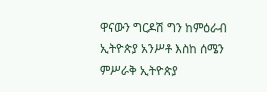ዋናውን ግርዶሽ ግን ከምዕራብ ኢትዮጵያ አንሥቶ እስከ ሰሜን ምሥራቅ ኢትዮጵያ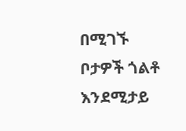በሚገኙ ቦታዎች ጎልቶ እንደሚታይ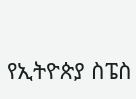የኢትዮጵያ ስፔስ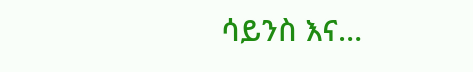ሳይንስ እና…